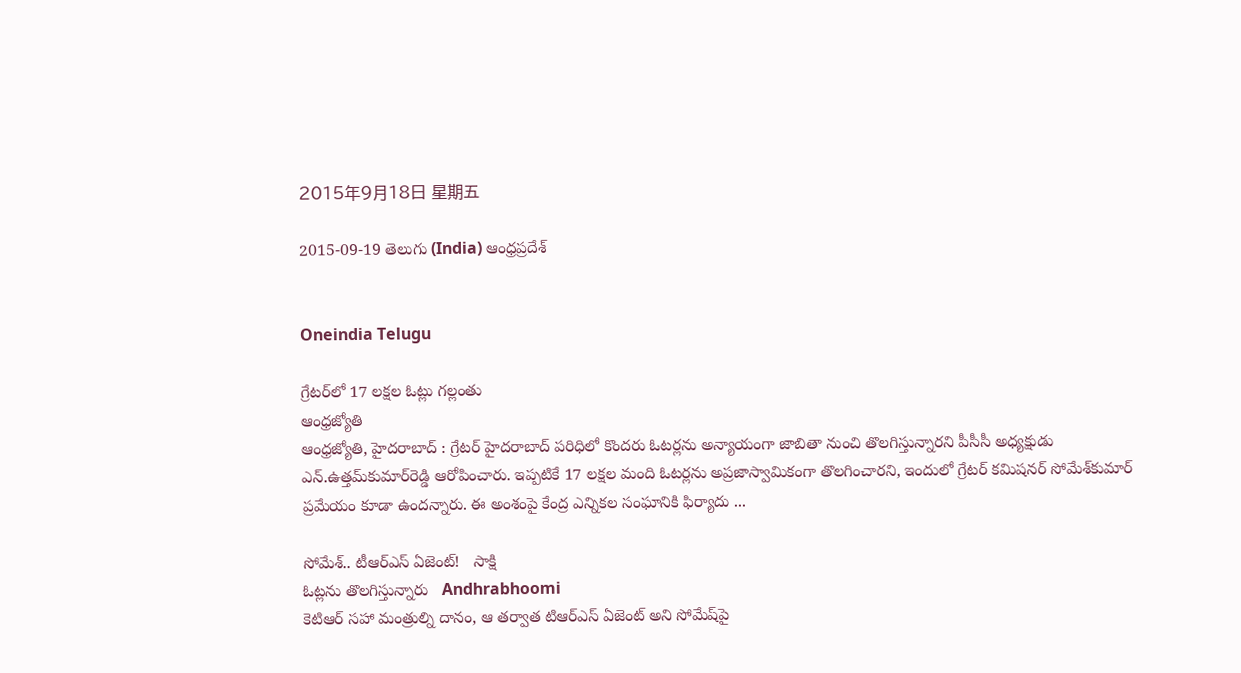2015年9月18日 星期五

2015-09-19 తెలుగు (India) ఆంధ్రప్రదేశ్


Oneindia Telugu

గ్రేటర్‌లో 17 లక్షల ఓట్లు గల్లంతు
ఆంధ్రజ్యోతి
ఆంధ్రజ్యోతి, హైదరాబాద్‌ : గ్రేటర్‌ హైదరాబాద్‌ పరిధిలో కొందరు ఓటర్లను అన్యాయంగా జాబితా నుంచి తొలగిస్తున్నారని పీసీసీ అధ్యక్షుడు ఎన్‌.ఉత్తమ్‌కుమార్‌రెడ్డి ఆరోపించారు. ఇప్పటికే 17 లక్షల మంది ఓటర్లను అప్రజాస్వామికంగా తొలగించారని, ఇందులో గ్రేటర్‌ కమిషనర్‌ సోమేశ్‌కుమార్‌ ప్రమేయం కూడా ఉందన్నారు. ఈ అంశంపై కేంద్ర ఎన్నికల సంఘానికి ఫిర్యాదు ...

సోమేశ్.. టీఆర్‌ఎస్ ఏజెంట్!   సాక్షి
ఓట్లను తొలగిస్తున్నారు   Andhrabhoomi
కెటిఆర్ సహా మంత్రుల్ని దానం, ఆ తర్వాత టిఆర్ఎస్ ఏజెంట్ అని సోమేష్‌పై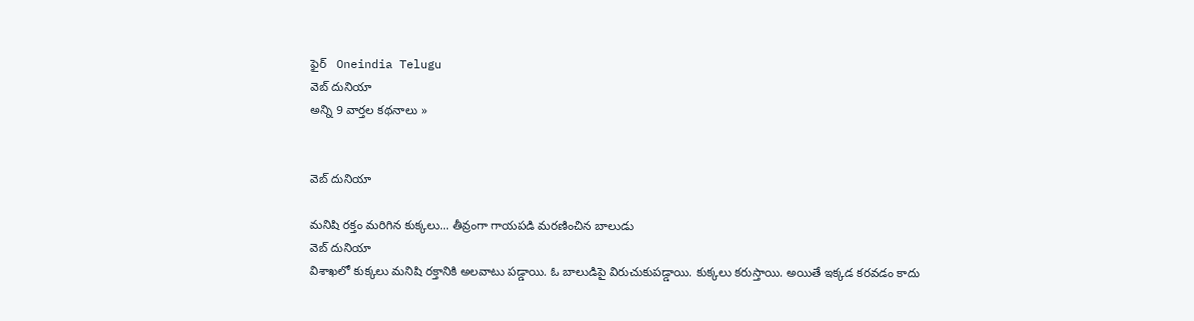ఫైర్   Oneindia Telugu
వెబ్ దునియా
అన్ని 9 వార్తల కథనాలు »


వెబ్ దునియా

మనిషి రక్తం మరిగిన కుక్కలు... తీవ్రంగా గాయపడి మరణించిన బాలుడు
వెబ్ దునియా
విశాఖలో కుక్కలు మనిషి రక్తానికి అలవాటు పడ్డాయి. ఓ బాలుడిపై విరుచుకుపడ్డాయి. కుక్కలు కరుస్తాయి. అయితే ఇక్కడ కరవడం కాదు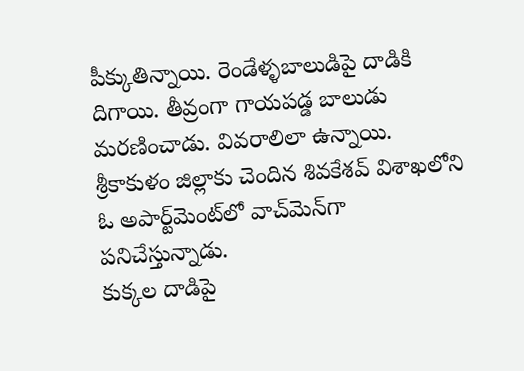పీక్కుతిన్నాయి. రెండేళ్ళబాలుడిపై దాడికి దిగాయి. తీవ్రంగా గాయపడ్డ బాలుడు మరణించాడు. వివరాలిలా ఉన్నాయి. శ్రీకాకుళం జిల్లాకు చెందిన శివకేశవ్‌ విశాఖలోని ఓ అపార్ట్‌మెంట్‌లో వాచ్‌మెన్‌గా పనిచేస్తున్నాడు.
కుక్కల దాడిపై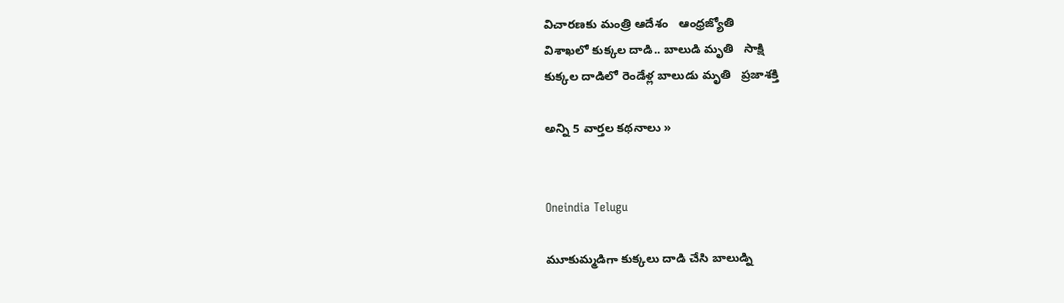విచారణకు మంత్రి ఆదేశం   ఆంధ్రజ్యోతి
విశాఖలో కుక్కల దాడి.. బాలుడి మృతి   సాక్షి
కుక్కల దాడిలో రెండేళ్ల బాలుడు మృతి   ప్రజాశక్తి

అన్ని 5 వార్తల కథనాలు »


Oneindia Telugu

మూకుమ్మడిగా కుక్కలు దాడి చేసి బాలుడ్ని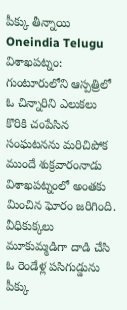పీక్కు తీన్నాయి
Oneindia Telugu
విశాఖపట్నం: గుంటూరులోని ఆస్పత్రిలో ఓ చిన్నారిని ఎలుకలు కొరికి చంపేసిన సంఘటనను మరిచిపోక ముందే శుక్రవారంనాడు విశాఖపట్నంలో అంతకు మించిన ఘోరం జరిగింది. వీధికుక్కలు మూకుమ్మడిగా దాడి చేసి ఓ రెండేళ్ల పసిగుడ్డును పీక్కు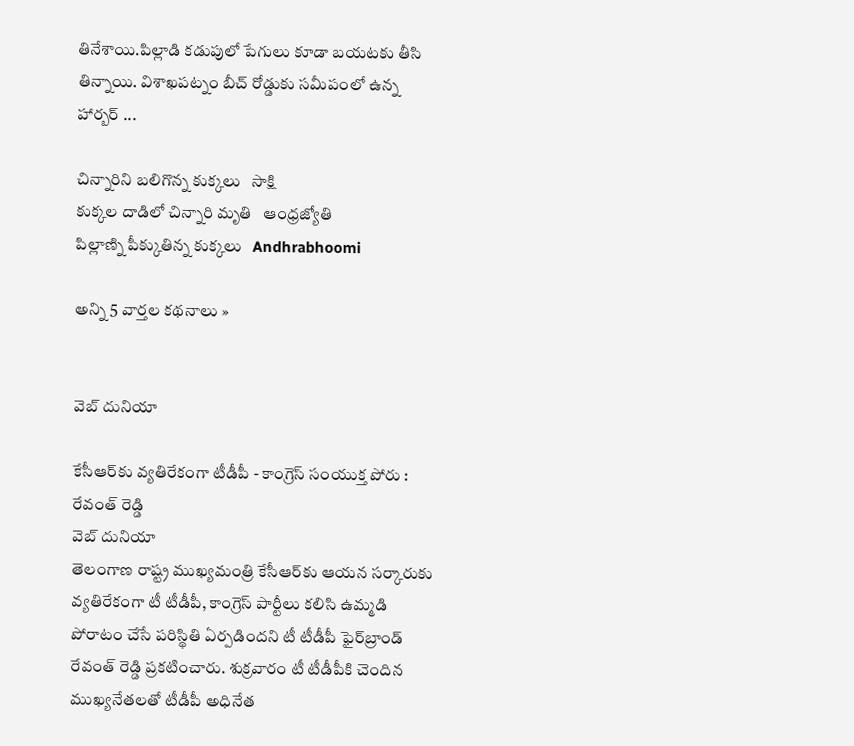తినేశాయి.పిల్లాడి కడుపులో పేగులు కూడా బయటకు తీసి తిన్నాయి. విశాఖపట్నం బీచ్ రోడ్డుకు సమీపంలో ఉన్న హార్బర్ ...

చిన్నారిని బలిగొన్న కుక్కలు   సాక్షి
కుక్కల దాడిలో చిన్నారి మృతి   ఆంధ్రజ్యోతి
పిల్లాణ్ని పీక్కుతిన్న కుక్కలు   Andhrabhoomi

అన్ని 5 వార్తల కథనాలు »


వెబ్ దునియా

కేసీఆర్‌కు వ్యతిరేకంగా టీడీపీ - కాంగ్రెస్ సంయుక్త పోరు : రేవంత్ రెడ్డి
వెబ్ దునియా
తెలంగాణ రాష్ట్ర ముఖ్యమంత్రి కేసీఆర్‌కు ఆయన సర్కారుకు వ్యతిరేకంగా టీ టీడీపీ, కాంగ్రెస్ పార్టీలు కలిసి ఉమ్మడి పోరాటం చేసే పరిస్థితి ఏర్పడిందని టీ టీడీపీ ఫైర్‌బ్రాండ్ రేవంత్ రెడ్డి ప్రకటించారు. శుక్రవారం టీ టీడీపీకి చెందిన ముఖ్యనేతలతో టీడీపీ అధినేత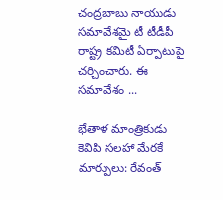చంద్రబాబు నాయుడు సమావేశమై టీ టీడీపీ రాష్ట్ర కమిటీ ఏర్పాటుపై చర్చించారు. ఈ సమావేశం ...

భేతాళ మాంత్రికుడు కెవిపి సలహా మేరకే మార్పులు: రేవంత్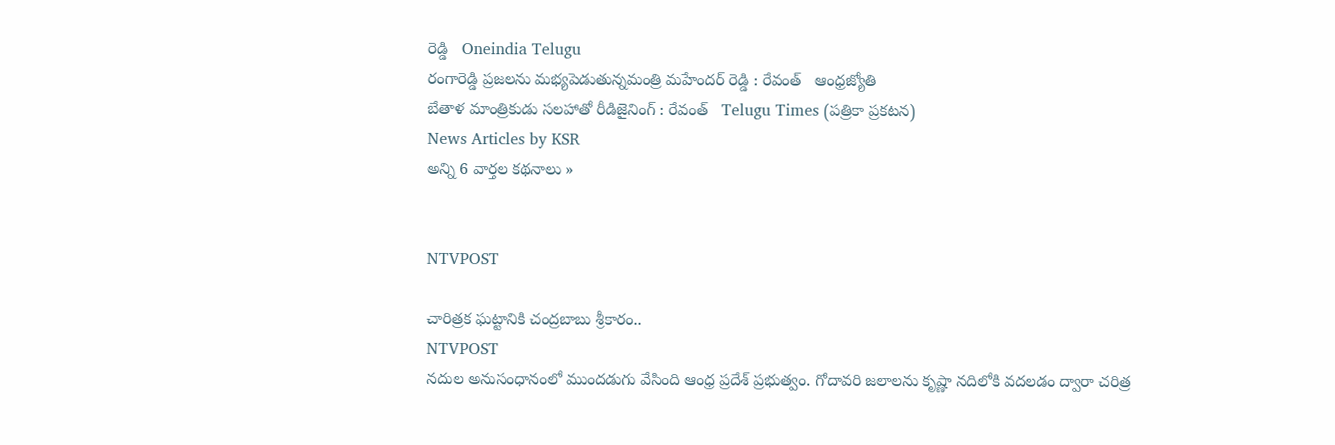రెడ్డి   Oneindia Telugu
రంగారెడ్డి ప్రజలను మభ్యపెడుతున్నమంత్రి మహేందర్‌ రెడ్డి : రేవంత్‌   ఆంధ్రజ్యోతి
బేతాళ మాంత్రికుడు సలహాతో రీడిజైనింగ్ : రేవంత్   Telugu Times (పత్రికా ప్రకటన)
News Articles by KSR
అన్ని 6 వార్తల కథనాలు »


NTVPOST

చారిత్రక ఘట్టానికి చంద్రబాబు శ్రీకారం..
NTVPOST
నదుల అనుసంధానంలో ముందడుగు వేసింది ఆంధ్ర ప్రదేశ్ ప్రభుత్వం. గోదావరి జలాలను కృష్ణా నదిలోకి వదలడం ద్వారా చరిత్ర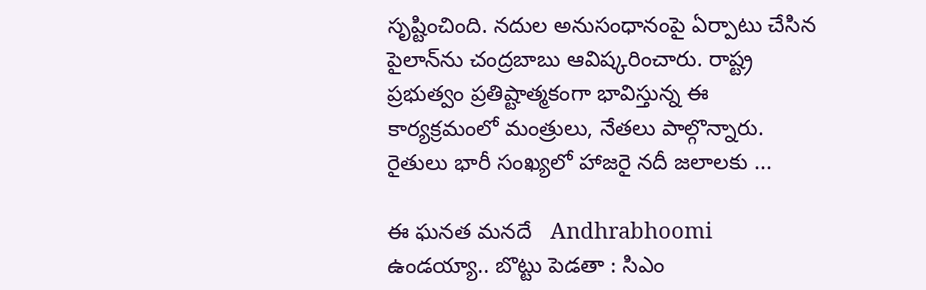సృష్టించింది. నదుల అనుసంధానంపై ఏర్పాటు చేసిన పైలాన్‌ను చంద్రబాబు ఆవిష్కరించారు. రాష్ట్ర ప్రభుత్వం ప్రతిష్టాత్మకంగా భావిస్తున్న ఈ కార్యక్రమంలో మంత్రులు, నేతలు పాల్గొన్నారు. రైతులు భారీ సంఖ్యలో హాజరై నదీ జలాలకు ...

ఈ ఘనత మనదే   Andhrabhoomi
ఉండయ్యా.. బొట్టు పెడతా : సిఎం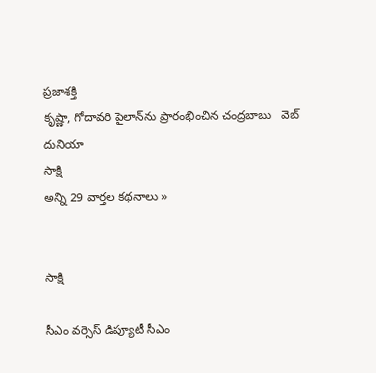ప్రజాశక్తి
కృష్ణా, గోదావరి పైలాన్‌ను ప్రారంభించిన చంద్రబాబు   వెబ్ దునియా
సాక్షి
అన్ని 29 వార్తల కథనాలు »


సాక్షి

సీఎం వర్సెస్ డిప్యూటీ సీఎం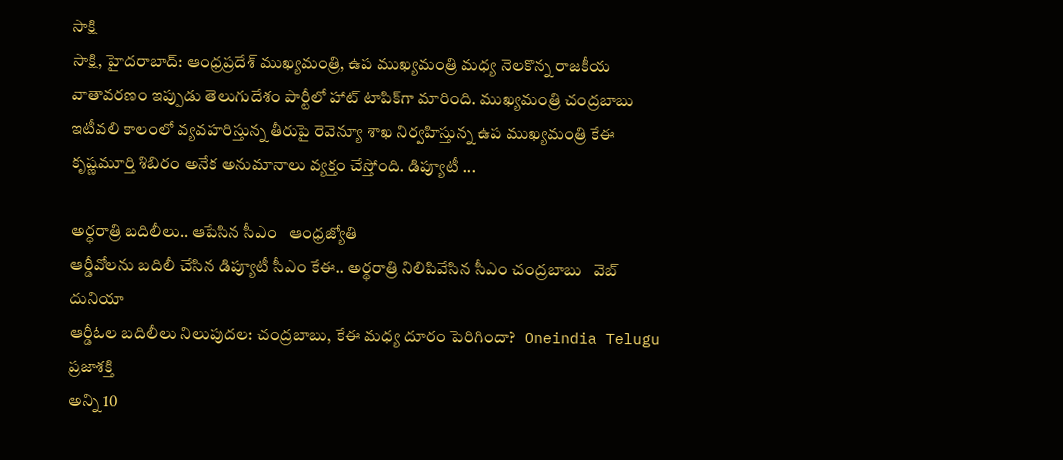సాక్షి
సాక్షి, హైదరాబాద్: ఆంధ్రప్రదేశ్ ముఖ్యమంత్రి, ఉప ముఖ్యమంత్రి మధ్య నెలకొన్న రాజకీయ వాతావరణం ఇప్పుడు తెలుగుదేశం పార్టీలో హాట్ టాపిక్‌గా మారింది. ముఖ్యమంత్రి చంద్రబాబు ఇటీవలి కాలంలో వ్యవహరిస్తున్న తీరుపై రెవెన్యూ శాఖ నిర్వహిస్తున్న ఉప ముఖ్యమంత్రి కేఈ కృష్ణమూర్తి శిబిరం అనేక అనుమానాలు వ్యక్తం చేస్తోంది. డిప్యూటీ ...

అర్ధరాత్రి బదిలీలు.. ఆపేసిన సీఎం   ఆంధ్రజ్యోతి
ఆర్డీవోలను బదిలీ చేసిన డిప్యూటీ సీఎం కేఈ.. అర్థరాత్రి నిలిపివేసిన సీఎం చంద్రబాబు   వెబ్ దునియా
ఆర్డీఓల బదిలీలు నిలుపుదల: చంద్రబాబు, కేఈ మధ్య దూరం పెరిగిందా?   Oneindia Telugu
ప్రజాశక్తి
అన్ని 10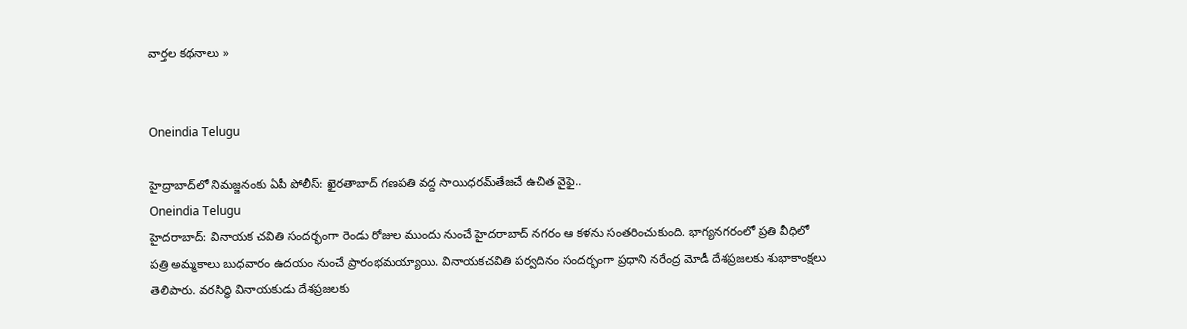వార్తల కథనాలు »


Oneindia Telugu

హైద్రాబాద్‌లో నిమజ్జనంకు ఏపీ పోలీస్: ఖైరతాబాద్ గణపతి వద్ద సాయిధరమ్‌తేజచే ఉచిత వైఫై..
Oneindia Telugu
హైదరాబాద్: వినాయక చవితి సందర్భంగా రెండు రోజుల ముందు నుంచే హైదరాబాద్ నగరం ఆ కళను సంతరించుకుంది. భాగ్యనగరంలో ప్రతి వీధిలో పత్రి అమ్మకాలు బుధవారం ఉదయం నుంచే ప్రారంభమయ్యాయి. వినాయకచవితి పర్వదినం సందర్భంగా ప్రధాని నరేంద్ర మోడీ దేశప్రజలకు శుభాకాంక్షలు తెలిపారు. వరసిద్ధి వినాయకుడు దేశప్రజలకు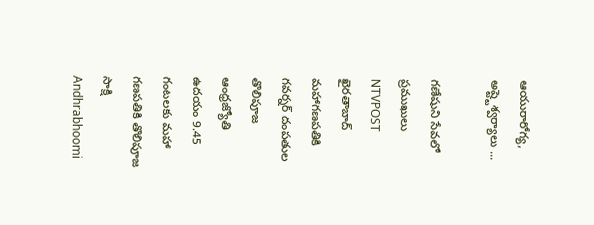ఆయురారోగ్య, అష్ట్టెశ్వర్యాలు ...

గణేషుని సేవలో ప్రముఖులు   NTVPOST
ఖైరతాబాద్ మహాగణపతికి గవర్నర్ దంపతుల తొలిపూజ   ఆంధ్రజ్యోతి
ఉదయం 9.45 గంటలకు మహా గణపతికి తొలిపూజ   సాక్షి
Andhrabhoomi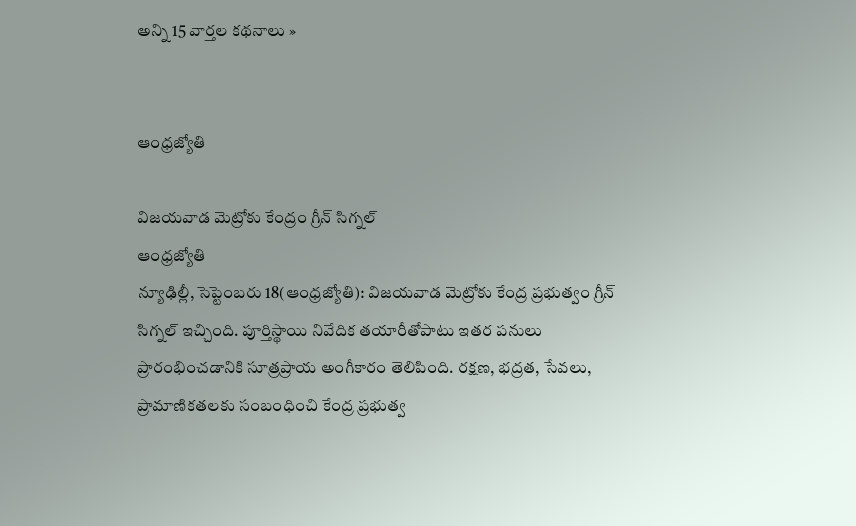అన్ని 15 వార్తల కథనాలు »


ఆంధ్రజ్యోతి

విజయవాడ మెట్రోకు కేంద్రం గ్రీన్ సిగ్నల్
ఆంధ్రజ్యోతి
న్యూఢిల్లీ, సెప్టెంబరు 18(ఆంధ్రజ్యోతి): విజయవాడ మెట్రోకు కేంద్ర ప్రభుత్వం గ్రీన్‌ సిగ్నల్‌ ఇచ్చింది. పూర్తిస్థాయి నివేదిక తయారీతోపాటు ఇతర పనులు ప్రారంభించడానికి సూత్రప్రాయ అంగీకారం తెలిపింది. రక్షణ, భద్రత, సేవలు, ప్రామాణికతలకు సంబంధించి కేంద్ర ప్రభుత్వ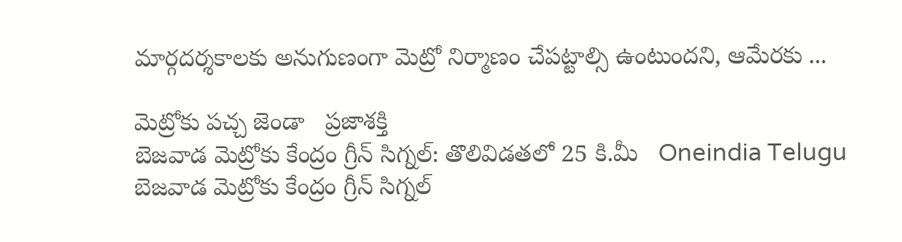మార్గదర్శకాలకు అనుగుణంగా మెట్రో నిర్మాణం చేపట్టాల్సి ఉంటుందని, ఆమేరకు ...

మెట్రోకు ప‌చ్చ జెండా   ప్రజాశక్తి
బెజవాడ మెట్రోకు కేంద్రం గ్రీన్ సిగ్నల్: తొలివిడతలో 25 కి.మీ   Oneindia Telugu
బెజవాడ మెట్రోకు కేంద్రం గ్రీన్ సిగ్నల్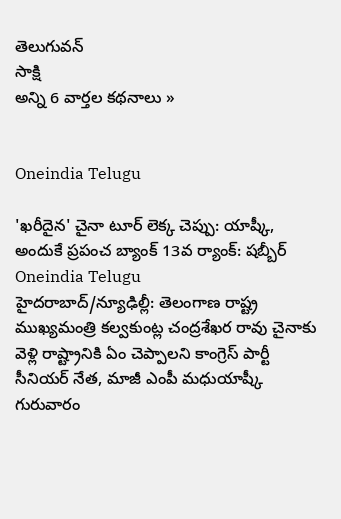తెలుగువన్
సాక్షి
అన్ని 6 వార్తల కథనాలు »


Oneindia Telugu

'ఖరీదైన' చైనా టూర్ లెక్క చెప్పు: యాష్కీ, అందుకే ప్రపంచ బ్యాంక్ 13వ ర్యాంక్: షబ్బీర్
Oneindia Telugu
హైదరాబాద్/న్యూఢిల్లీ: తెలంగాణ రాష్ట్ర ముఖ్యమంత్రి కల్వకుంట్ల చంద్రశేఖర రావు చైనాకు వెళ్లి రాష్ట్రానికి ఏం చెప్పాలని కాంగ్రెస్ పార్టీ సీనియర్ నేత, మాజీ ఎంపీ మధుయాష్కీ గురువారం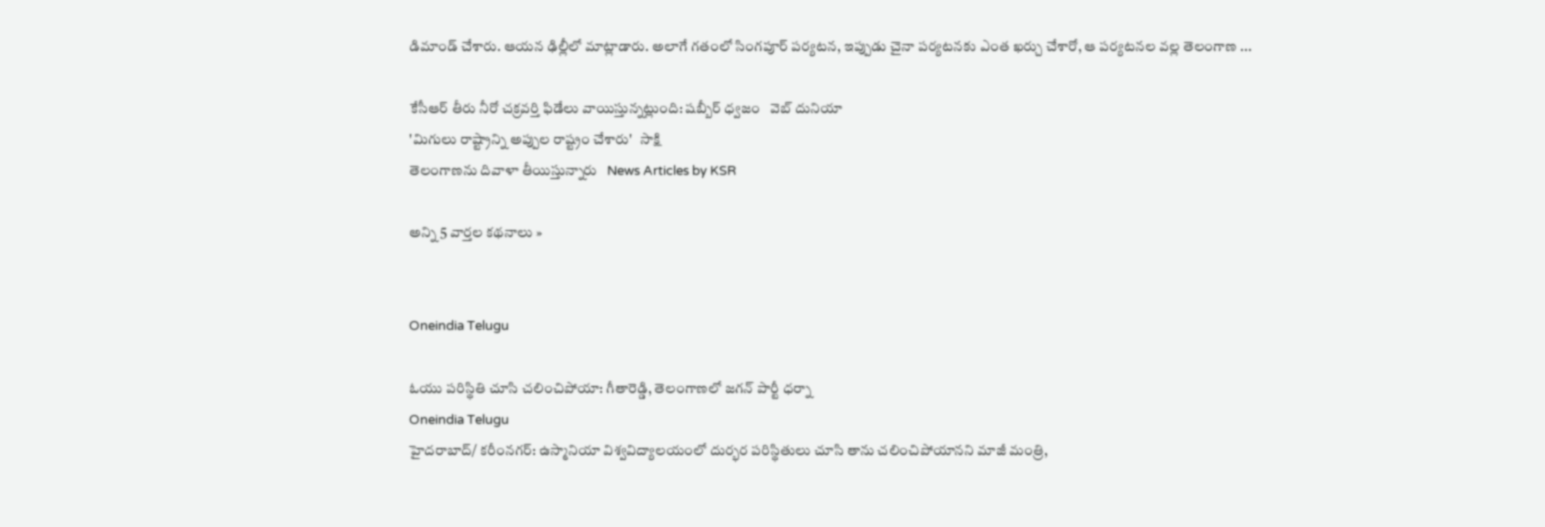డిమాండ్ చేశారు. ఆయన ఢిల్లీలో మాట్లాడారు. అలాగే గతంలో సింగపూర్ పర్యటన, ఇప్పుడు చైనా పర్యటనకు ఎంత ఖర్చు చేశారో, ఆ పర్యటనల వల్ల తెలంగాణ ...

కేసీఆర్ తీరు నీరో చక్రవర్తి ఫిడేలు వాయిస్తున్నట్లుంది: షబ్బీర్ ధ్వజం   వెబ్ దునియా
'మిగులు రాష్ట్రాన్ని అప్పుల రాష్ట్రం చేశారు'   సాక్షి
తెలంగాణను దివాళా తీయిస్తున్నారు   News Articles by KSR

అన్ని 5 వార్తల కథనాలు »


Oneindia Telugu

ఓయు పరిస్థితి చూసి చలించిపోయా: గీతారెడ్డి, తెలంగాణలో జగన్ పార్టీ ధర్నా
Oneindia Telugu
హైదరాబాద్/ కరీంనగర్‌: ఉస్మానియా విశ్వవిద్యాలయంలో దుర్భర పరిస్థితులు చూసి తాను చలించిపోయానని మాజీ మంత్రి,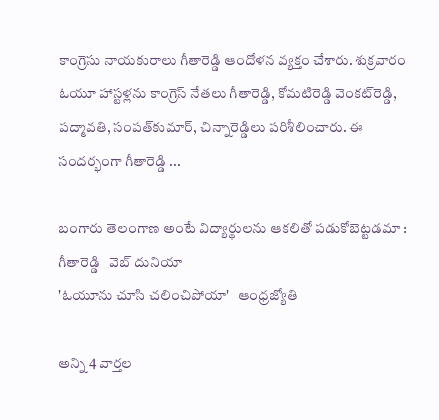కాంగ్రెసు నాయకురాలు గీతారెడ్డి ఆందోళన వ్యక్తం చేశారు. శుక్రవారం ఓయూ హాస్టళ్లను కాంగ్రెస్‌ నేతలు గీతారెడ్డి, కోమటిరెడ్డి వెంకట్‌రెడ్డి, పద్మావతి, సంపత్‌కుమార్‌, చిన్నారెడ్డిలు పరిశీలించారు. ఈ సందర్భంగా గీతారెడ్డి ...

బంగారు తెలంగాణ అంటే విద్యార్థులను ఆకలితో పడుకోబెట్టడమా : గీతారెడ్డి   వెబ్ దునియా
'ఓయూను చూసి చలించిపోయా'   ఆంధ్రజ్యోతి

అన్ని 4 వార్తల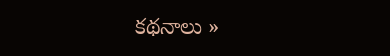కథనాలు »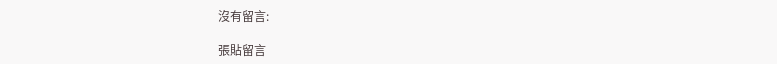沒有留言:

張貼留言